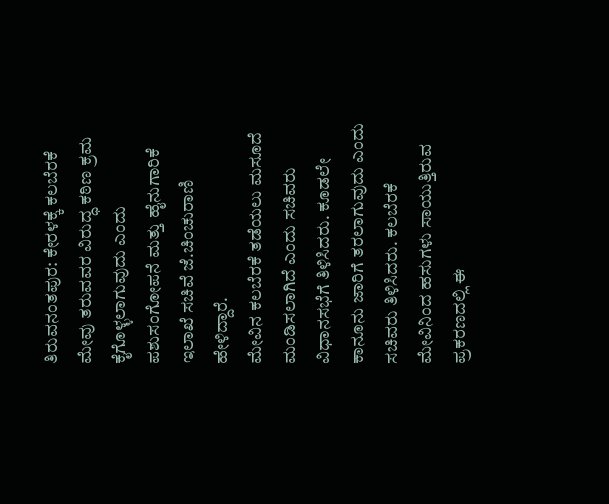ತಿರುವನಂತಪುರ: ಕೇರಳಕ್ಕೆ ಕಲಬೆರಕೆ ಮೇವು ತರುವವರ ವಿರುದ್ಧ ಕಠಿಣ ಕ್ರಮ ಕೈಗೊಳ್ಳಲಾಗುವುದು ಎಂದು ಪಶುಸಂಗೋಪನೆ ಮತ್ತು ಹೈನುಗಾರಿಕೆ ಇಲಾಖೆ ಸಚಿವೆ ಜೆ.ಚಿಂಚುರಾಣಿ ಹೇಳಿದ್ದಾರೆ.
ಮೇವಿನ ಕಲಬೆರಕೆ ತಡೆಯಲು ಮಸೂದೆ ಮಂಡಿಸಲಾಗಿದೆ ಎಂದು ಸಚಿವರು ವಿಧಾನಸಭೆಗೆ ತಿಳಿಸಿದರು. ಕೂಡಲೇ ಕಾನೂನು ಜಾರಿಗೆ ತರಲಾಗುವುದು ಎಂದು ಸಚಿವರು ತಿಳಿಸಿದರು. ಕಲಬೆರಕೆ ಮೇವಿನಿಂದ ಹಸುಗಳು ಸಾಯುತ್ತಿರುವ ಪ್ರಕರಣದಲ್ಲಿ ಈ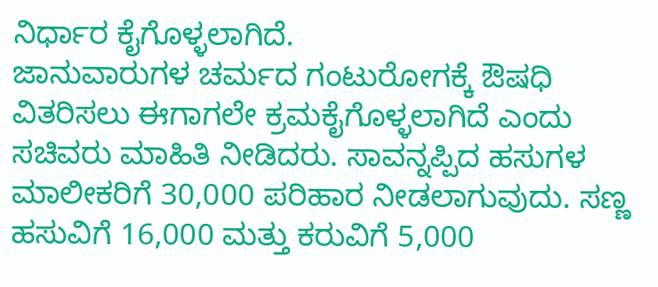ನಿರ್ಧಾರ ಕೈಗೊಳ್ಳಲಾಗಿದೆ.
ಜಾನುವಾರುಗಳ ಚರ್ಮದ ಗಂಟುರೋಗಕ್ಕೆ ಔಷಧಿ ವಿತರಿಸಲು ಈಗಾಗಲೇ ಕ್ರಮಕೈಗೊಳ್ಳಲಾಗಿದೆ ಎಂದು ಸಚಿವರು ಮಾಹಿತಿ ನೀಡಿದರು. ಸಾವನ್ನಪ್ಪಿದ ಹಸುಗಳ ಮಾಲೀಕರಿಗೆ 30,000 ಪರಿಹಾರ ನೀಡಲಾಗುವುದು. ಸಣ್ಣ ಹಸುವಿಗೆ 16,000 ಮತ್ತು ಕರುವಿಗೆ 5,000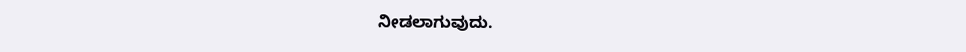ನೀಡಲಾಗುವುದು.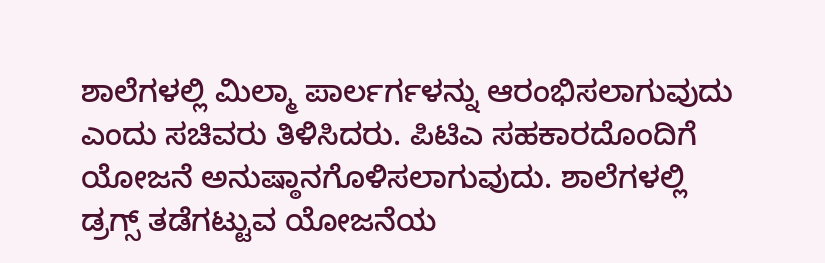ಶಾಲೆಗಳಲ್ಲಿ ಮಿಲ್ಮಾ ಪಾರ್ಲರ್ಗಳನ್ನು ಆರಂಭಿಸಲಾಗುವುದು ಎಂದು ಸಚಿವರು ತಿಳಿಸಿದರು. ಪಿಟಿಎ ಸಹಕಾರದೊಂದಿಗೆ ಯೋಜನೆ ಅನುಷ್ಠಾನಗೊಳಿಸಲಾಗುವುದು. ಶಾಲೆಗಳಲ್ಲಿ ಡ್ರಗ್ಸ್ ತಡೆಗಟ್ಟುವ ಯೋಜನೆಯ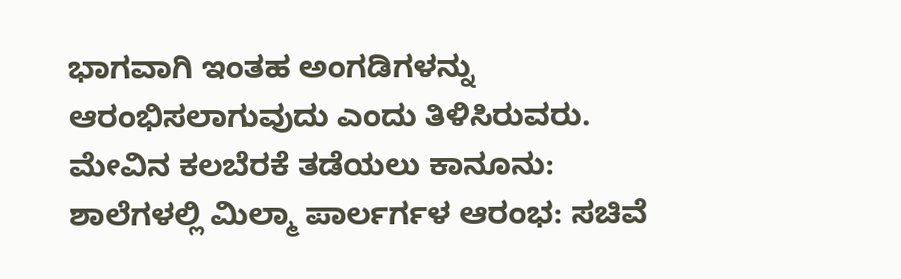ಭಾಗವಾಗಿ ಇಂತಹ ಅಂಗಡಿಗಳನ್ನು ಆರಂಭಿಸಲಾಗುವುದು ಎಂದು ತಿಳಿಸಿರುವರು.
ಮೇವಿನ ಕಲಬೆರಕೆ ತಡೆಯಲು ಕಾನೂನು: ಶಾಲೆಗಳಲ್ಲಿ ಮಿಲ್ಮಾ ಪಾರ್ಲರ್ಗಳ ಆರಂಭ: ಸಚಿವೆ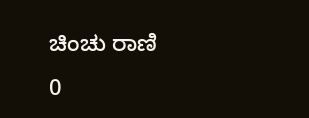ಚಿಂಚು ರಾಣಿ
0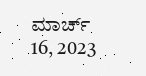ಮಾರ್ಚ್ 16, 2023